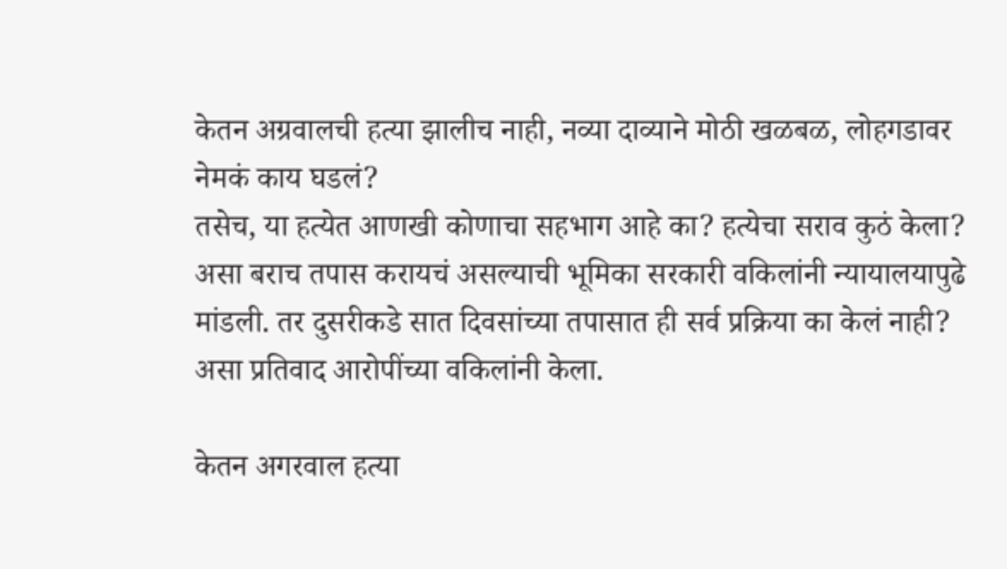केतन अग्रवालची हत्या झालीच नाही, नव्या दाव्याने मोठी खळबळ, लोहगडावर नेमकं काय घडलं?
तसेच, या हत्येत आणखी कोणाचा सहभाग आहे का? हत्येचा सराव कुठं केला? असा बराच तपास करायचं असल्याची भूमिका सरकारी वकिलांनी न्यायालयापुढे मांडली. तर दुसरीकडे सात दिवसांच्या तपासात ही सर्व प्रक्रिया का केलं नाही? असा प्रतिवाद आरोपींच्या वकिलांनी केला.

केतन अगरवाल हत्या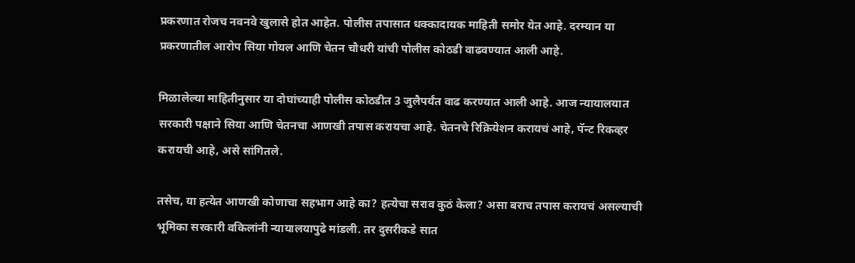प्रकरणात रोजच नवनवे खुलासे होत आहेत. पोलीस तपासात धक्कादायक माहिती समोर येत आहे. दरम्यान या प्रकरणातील आरोप सिया गोयल आणि चेतन चौधरी यांची पोलीस कोठडी वाढवण्यात आली आहे.

मिळालेल्या माहितीनुसार या दोघांच्याही पोलीस कोठडीत 3 जुलैपर्यंत वाढ करण्यात आली आहे. आज न्यायालयात सरकारी पक्षाने सिया आणि चेतनचा आणखी तपास करायचा आहे. चेतनचे रिक्रियेशन करायचं आहे, पॅन्ट रिकव्हर करायची आहे, असे सांगितले.

तसेच, या हत्येत आणखी कोणाचा सहभाग आहे का? हत्येचा सराव कुठं केला? असा बराच तपास करायचं असल्याची भूमिका सरकारी वकिलांनी न्यायालयापुढे मांडली. तर दुसरीकडे सात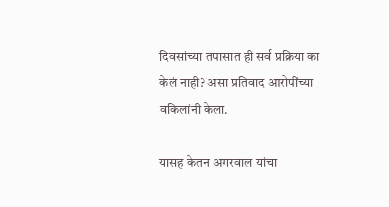दिवसांच्या तपासात ही सर्व प्रक्रिया का केलं नाही? असा प्रतिवाद आरोपींच्या वकिलांनी केला.

यासह केतन अगरवाल यांचा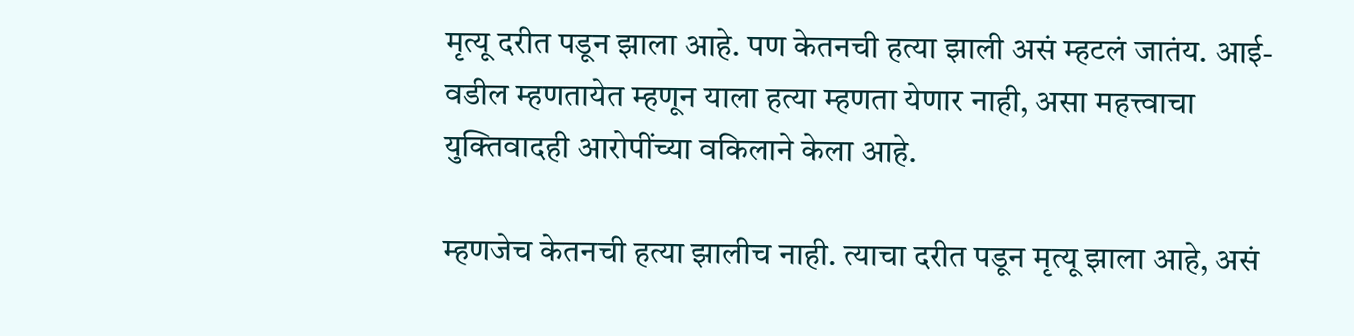मृत्यू दरीत पडून झाला आहे. पण केतनची हत्या झाली असं म्हटलं जातंय. आई-वडील म्हणतायेत म्हणून याला हत्या म्हणता येणार नाही, असा महत्त्वाचा युक्तिवादही आरोपींच्या वकिलाने केला आहे.

म्हणजेच केतनची हत्या झालीच नाही. त्याचा दरीत पडून मृत्यू झाला आहे, असं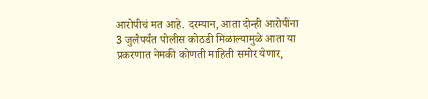आरोपीचं मत आहे. दरम्यान, आता दोन्ही आरोपींना 3 जुलैपर्यंत पोलीस कोठडी मिळाल्यामुळे आता या प्रकरणात नेमकी कोणती माहिती समोर येणार,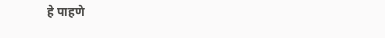हे पाहणे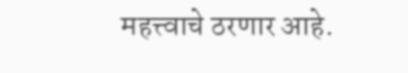महत्त्वाचे ठरणार आहे.